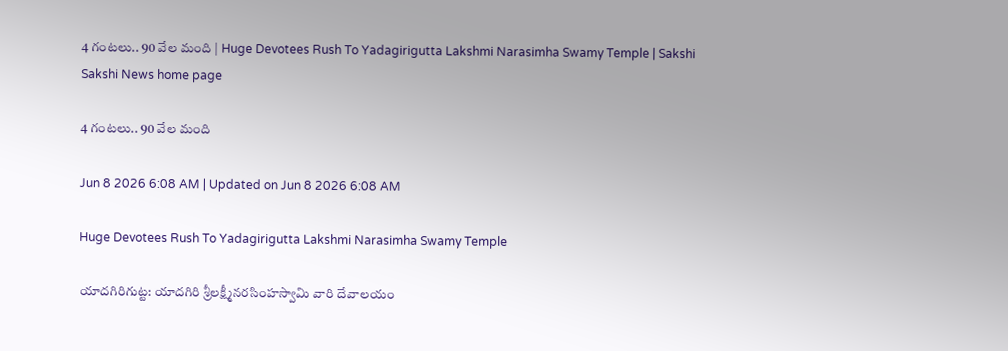4 గంటలు.. 90 వేల మంది | Huge Devotees Rush To Yadagirigutta Lakshmi Narasimha Swamy Temple | Sakshi
Sakshi News home page

4 గంటలు.. 90 వేల మంది

Jun 8 2026 6:08 AM | Updated on Jun 8 2026 6:08 AM

Huge Devotees Rush To Yadagirigutta Lakshmi Narasimha Swamy Temple

యాదగిరిగుట్ట: యాదగిరి శ్రీలక్ష్మీనరసింహస్వామి వారి దేవాలయం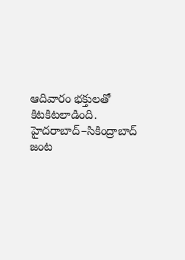ఆదివారం భక్తులతో కిటకిటలాడింది. హైదరాబాద్‌–సికింద్రాబాద్‌ జంట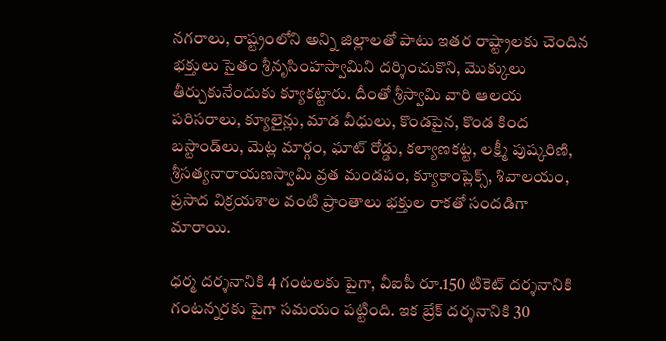నగరాలు, రాష్ట్రంలోని అన్ని జిల్లాలతో పాటు ఇతర రాష్ట్రాలకు చెందిన భక్తులు సైతం శ్రీనృసింహస్వామిని దర్శించుకొని, మొక్కులు తీర్చుకునేందుకు క్యూకట్టారు. దీంతో శ్రీస్వామి వారి ఆలయ పరిసరాలు, క్యూలైన్లు, మాడ వీధులు, కొండపైన, కొండ కింద బస్టాండ్‌లు, మెట్ల మార్గం, ఘాట్‌ రోడ్డు, కల్యాణకట్ట, లక్ష్మీ పుష్కరిణి, శ్రీసత్యనారాయణస్వామి వ్రత మండపం, క్యూకాంప్లెక్స్, శివాలయం, ప్రసాద విక్రయశాల వంటి ప్రాంతాలు భక్తుల రాకతో సందడిగా మారాయి.

ధర్మ దర్శనానికి 4 గంటలకు పైగా, వీఐపీ రూ.150 టికెట్‌ దర్శనానికి గంటన్నరకు పైగా సమయం పట్టింది. ఇక బ్రేక్‌ దర్శనానికి 30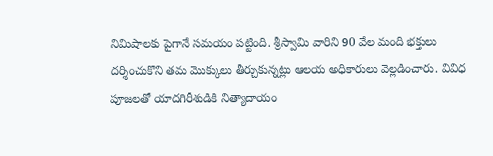నిమిషాలకు పైగానే సమయం పట్టింది. శ్రీస్వామి వారిని 90 వేల మంది భక్తులు దర్శించుకొని తమ మొక్కులు తీర్చుకున్నట్లు ఆలయ అధికారులు వెల్లడించారు. వివిధ పూజలతో యాదగిరీశుడికి నిత్యాదాయం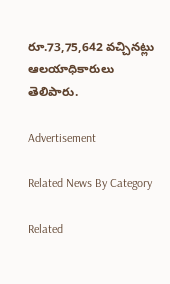రూ.73,75,642 వచ్చినట్లు ఆలయాధికారులు తెలిపారు.

Advertisement

Related News By Category

Related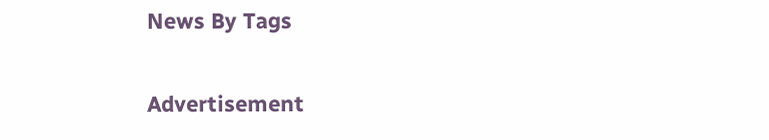News By Tags

Advertisement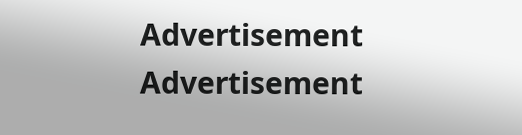Advertisement
Advertisement